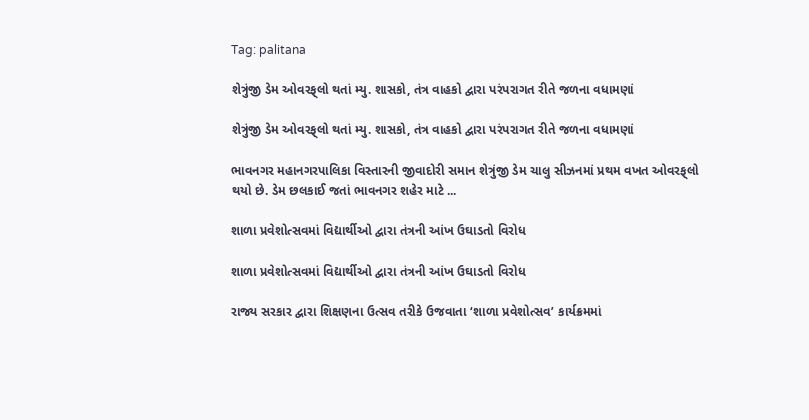Tag: palitana

શેત્રુંજી ડેમ ઓવરફ્‌લો થતાં મ્યુ. શાસકો, તંત્ર વાહકો દ્વારા પરંપરાગત રીતે જળના વધામણાં

શેત્રુંજી ડેમ ઓવરફ્‌લો થતાં મ્યુ. શાસકો, તંત્ર વાહકો દ્વારા પરંપરાગત રીતે જળના વધામણાં

ભાવનગર મહાનગરપાલિકા વિસ્તારની જીવાદોરી સમાન શેત્રુંજી ડેમ ચાલુ સીઝનમાં પ્રથમ વખત ઓવરફ્‌લો થયો છે. ડેમ છલકાઈ જતાં ભાવનગર શહેર માટે ...

શાળા પ્રવેશોત્સવમાં વિદ્યાર્થીઓ દ્વારા તંત્રની આંખ ઉઘાડતો વિરોધ

શાળા પ્રવેશોત્સવમાં વિદ્યાર્થીઓ દ્વારા તંત્રની આંખ ઉઘાડતો વિરોધ

રાજ્ય સરકાર દ્વારા શિક્ષણના ઉત્સવ તરીકે ઉજવાતા ‘શાળા પ્રવેશોત્સવ’ કાર્યક્રમમાં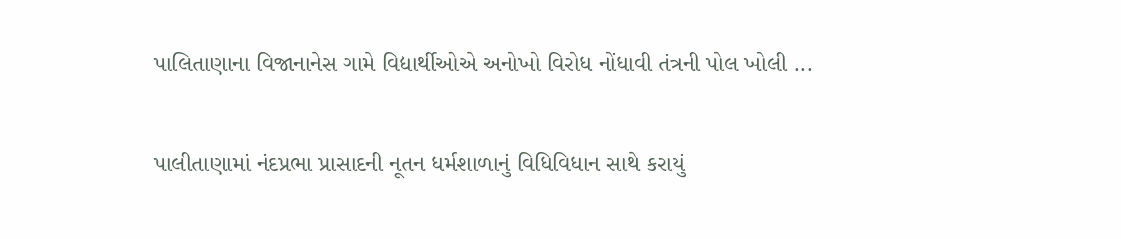પાલિતાણાના વિજાનાનેસ ગામે વિદ્યાર્થીઓએ અનોખો વિરોધ નોંધાવી તંત્રની પોલ ખોલી ...

પાલીતાણામાં નંદપ્રભા પ્રાસાદની નૂતન ધર્મશાળાનું વિધિવિધાન સાથે કરાયું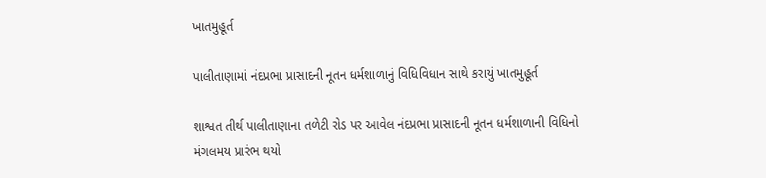ખાતમુહૂર્ત

પાલીતાણામાં નંદપ્રભા પ્રાસાદની નૂતન ધર્મશાળાનું વિધિવિધાન સાથે કરાયું ખાતમુહૂર્ત

શાશ્વત તીર્થ પાલીતાણાના તળેટી રોડ પર આવેલ નંદપ્રભા પ્રાસાદની નૂતન ધર્મશાળાની વિધિનો મંગલમય પ્રારંભ થયો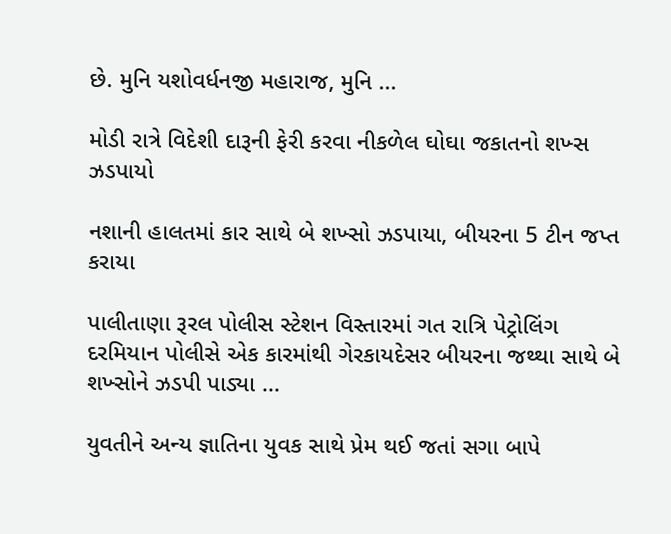છે. મુનિ યશોવર્ધનજી મહારાજ, મુનિ ...

મોડી રાત્રે વિદેશી દારૂની ફેરી કરવા નીકળેલ ઘોઘા જકાતનો શખ્સ ઝડપાયો

નશાની હાલતમાં કાર સાથે બે શખ્સો ઝડપાયા, બીયરના 5 ટીન જપ્ત કરાયા

પાલીતાણા રૂરલ પોલીસ સ્ટેશન વિસ્તારમાં ગત રાત્રિ પેટ્રોલિંગ દરમિયાન પોલીસે એક કારમાંથી ગેરકાયદેસર બીયરના જથ્થા સાથે બે શખ્સોને ઝડપી પાડ્યા ...

યુવતીને અન્ય જ્ઞાતિના યુવક સાથે પ્રેમ થઈ જતાં સગા બાપે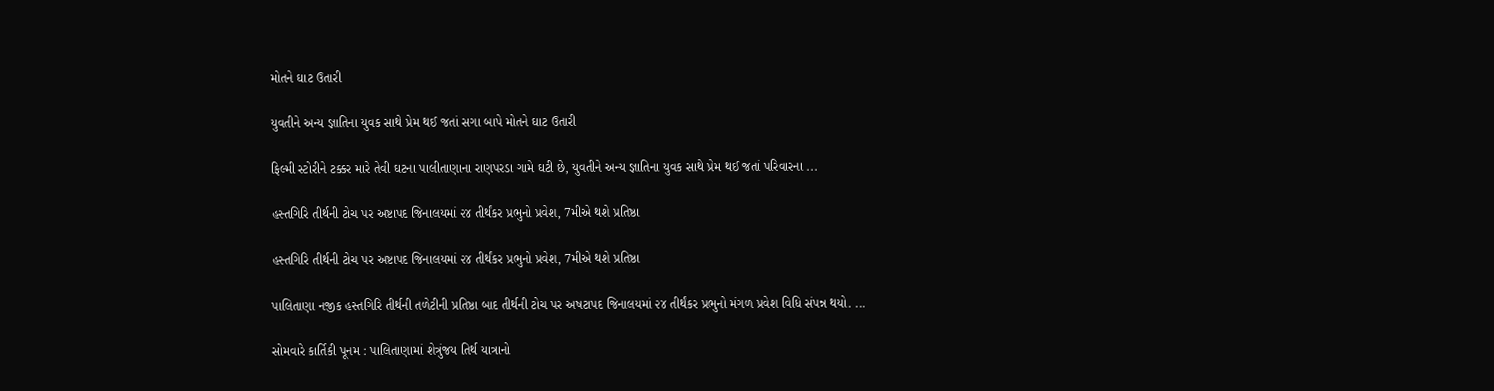મોતને ઘાટ ઉતારી

યુવતીને અન્ય જ્ઞાતિના યુવક સાથે પ્રેમ થઈ જતાં સગા બાપે મોતને ઘાટ ઉતારી

ફિલ્મી સ્ટોરીને ટક્કર મારે તેવી ઘટના પાલીતાણાના રાણપરડા ગામે ઘટી છે, યુવતીને અન્ય જ્ઞાતિના યુવક સાથે પ્રેમ થઈ જતાં પરિવારના ...

હસ્તગિરિ તીર્થની ટોચ પર અષ્ટાપદ જિનાલયમાં ૨૪ તીર્થંકર પ્રભુનો પ્રવેશ, 7મીએ થશે પ્રતિષ્ઠા

હસ્તગિરિ તીર્થની ટોચ પર અષ્ટાપદ જિનાલયમાં ૨૪ તીર્થંકર પ્રભુનો પ્રવેશ, 7મીએ થશે પ્રતિષ્ઠા

પાલિતાણા નજીક હસ્તગિરિ તીર્થની તળેટીની પ્રતિષ્ઠા બાદ તીર્થની ટોચ પર અષટાપદ જિનાલયમાં ૨૪ તીર્થંકર પ્રભુનો મંગળ પ્રવેશ વિધિ સંપન્ન થયો. ...

સોમવારે કાર્તિકી પૂનમ : પાલિતાણામાં શેત્રુંજય તિર્થ યાત્રાનો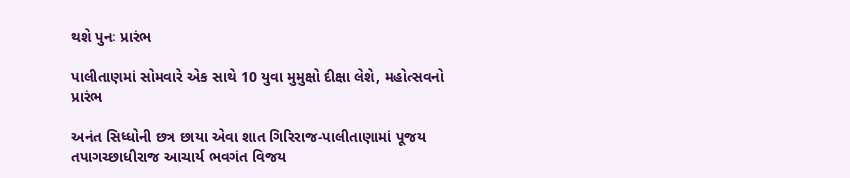થશે પુનઃ પ્રારંભ

પાલીતાણમાં સોમવારે એક સાથે 10 યુવા મુમુક્ષો દીક્ષા લેશે, મહોત્સવનો પ્રારંભ

અનંત સિધ્ધોની છત્ર છાયા એવા શાત ગિરિરાજ-પાલીતાણામાં પૂજય તપાગચ્છાધીરાજ આચાર્ય ભવગંત વિજય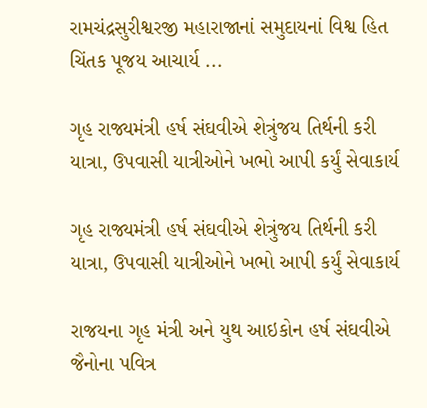રામચંદ્રસુરીશ્વરજી મહારાજાનાં સમુદાયનાં વિશ્વ હિત ચિંતક પૂજય આચાર્ય ...

ગૃહ રાજ્યમંત્રી હર્ષ સંઘવીએ શેત્રુંજય તિર્થની કરી યાત્રા, ઉપવાસી યાત્રીઓને ખભો આપી કર્યું સેવાકાર્ય

ગૃહ રાજ્યમંત્રી હર્ષ સંઘવીએ શેત્રુંજય તિર્થની કરી યાત્રા, ઉપવાસી યાત્રીઓને ખભો આપી કર્યું સેવાકાર્ય

રાજયના ગૃહ મંત્રી અને યુથ આઇકોન હર્ષ સંઘવીએ જૈનોના પવિત્ર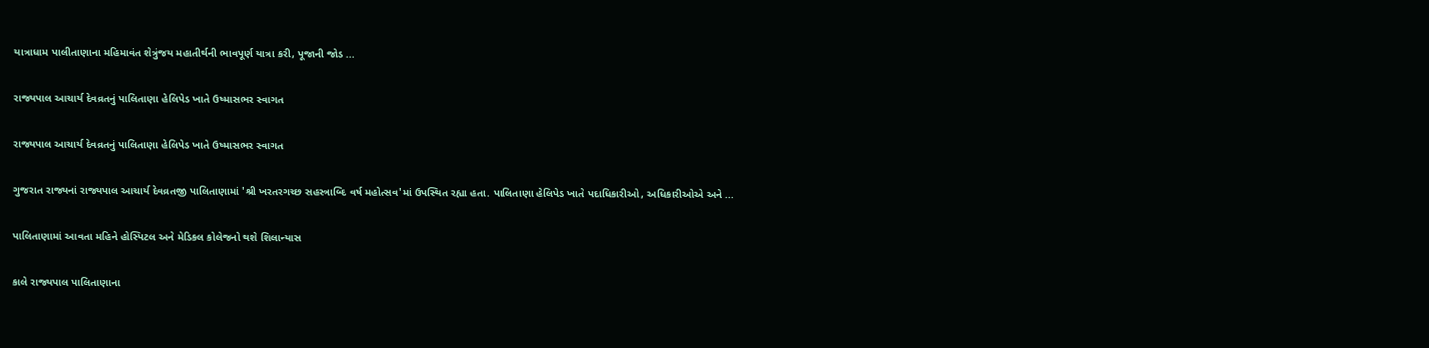યાત્રાધામ પાલીતાણાના મહિમાવંત શેત્રુંજય મહાતીર્થની ભાવપૂર્ણ યાત્રા કરી, પૂજાની જોડ ...

રાજ્યપાલ આચાર્ય દેવવ્રતનું પાલિતાણા હેલિપેડ ખાતે ઉષ્માસભર સ્વાગત

રાજ્યપાલ આચાર્ય દેવવ્રતનું પાલિતાણા હેલિપેડ ખાતે ઉષ્માસભર સ્વાગત

ગુજરાત રાજ્યનાં રાજ્યપાલ આચાર્ય દેવવ્રતજી પાલિતાણામાં 'શ્રી ખરતરગચ્છ સહસ્ત્રાબ્દિ વર્ષ મહોત્સવ'માં ઉપસ્થિત રહ્યા હતા. પાલિતાણા હેલિપેડ ખાતે પદાધિકારીઓ, અધિકારીઓએ અને ...

પાલિતાણામાં આવતા મહિને હોસ્પિટલ અને મેડિકલ કોલેજનો થશે શિલાન્યાસ

કાલે રાજ્યપાલ પાલિતાણાના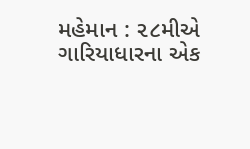મહેમાન : ૨૮મીએ ગારિયાધારના એક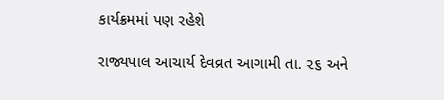કાર્યક્રમમાં પણ રહેશે

રાજ્યપાલ આચાર્ય દેવવ્રત આગામી તા. ૨૬ અને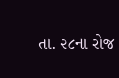તા. ૨૮ના રોજ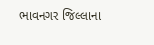ભાવનગર જિલ્લાના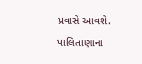પ્રવાસે આવશે. પાલિતાણાના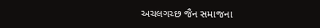અચલગચ્છ જૈન સમાજના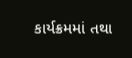કાર્યક્રમમાં તથા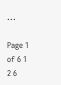...

Page 1 of 6 1 2 6